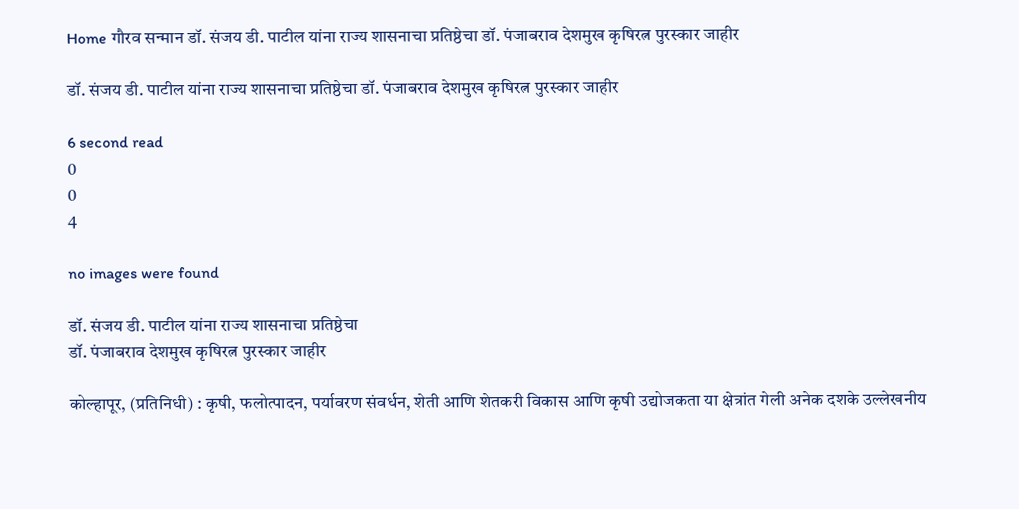Home गौरव सन्मान डॉ. संजय डी. पाटील यांना राज्य शासनाचा प्रतिष्ठेचा डॉ. पंजाबराव देशमुख कृषिरत्न पुरस्कार जाहीर

डॉ. संजय डी. पाटील यांना राज्य शासनाचा प्रतिष्ठेचा डॉ. पंजाबराव देशमुख कृषिरत्न पुरस्कार जाहीर

6 second read
0
0
4

no images were found

डॉ. संजय डी. पाटील यांना राज्य शासनाचा प्रतिष्ठेचा
डॉ. पंजाबराव देशमुख कृषिरत्न पुरस्कार जाहीर

कोल्हापूर, (प्रतिनिधी) : कृषी, फलोत्पादन, पर्यावरण संवर्धन, शेती आणि शेतकरी विकास आणि कृषी उद्योजकता या क्षेत्रांत गेली अनेक दशके उल्लेखनीय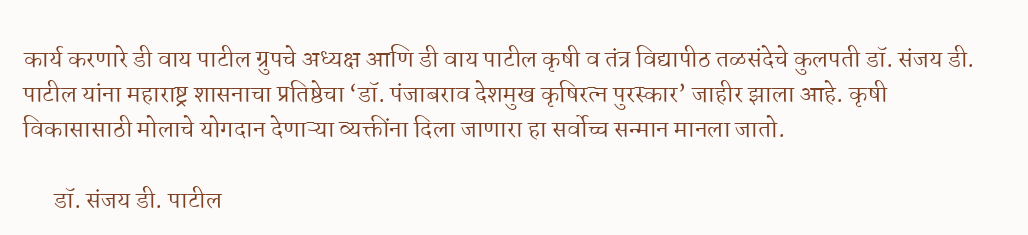कार्य करणारे डी वाय पाटील ग्रुपचे अध्यक्ष आणि डी वाय पाटील कृषी व तंत्र विद्यापीठ तळसंदेचे कुलपती डॉ. संजय डी. पाटील यांना महाराष्ट्र शासनाचा प्रतिष्ठेचा ‘डॉ. पंजाबराव देशमुख कृषिरत्न पुरस्कार’ जाहीर झाला आहे. कृषी विकासासाठी मोलाचे योगदान देणाऱ्या व्यक्तींना दिला जाणारा हा सर्वोच्च सन्मान मानला जातो.

      डॉ. संजय डी. पाटील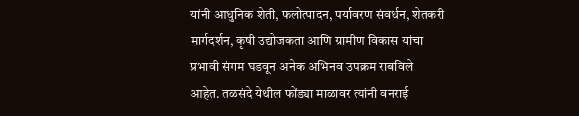यांनी आधुनिक शेती, फलोत्पादन, पर्यावरण संवर्धन, शेतकरी मार्गदर्शन, कृषी उद्योजकता आणि ग्रामीण विकास यांचा प्रभावी संगम घडवून अनेक अभिनव उपक्रम राबविले आहेत. तळसंदे येथील फोंड्या माळावर त्यांनी वनराई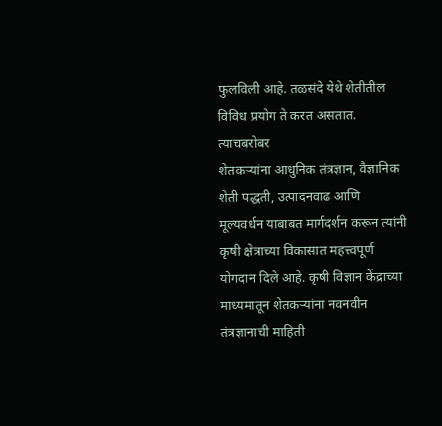फुलविली आहे. तळसंदे येथे शेतीतील विविध प्रयोग ते करत असतात. त्याचबरोबर
शेतकऱ्यांना आधुनिक तंत्रज्ञान, वैज्ञानिक शेती पद्धती, उत्पादनवाढ आणि मूल्यवर्धन याबाबत मार्गदर्शन करून त्यांनी कृषी क्षेत्राच्या विकासात महत्त्वपूर्ण योगदान दिले आहे. कृषी विज्ञान केंद्राच्या माध्यमातून शेतकऱ्यांना नवनवीन तंत्रज्ञानाची माहिती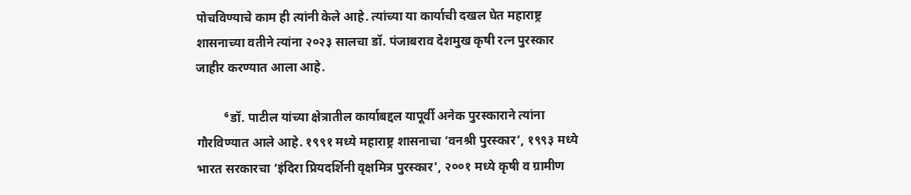पोचविण्याचे काम ही त्यांनी केले आहे. त्यांच्या या कार्याची दखल घेत महाराष्ट्र शासनाच्या वतीने त्यांना २०२३ सालचा डॉ. पंजाबराव देशमुख कृषी रत्न पुरस्कार जाहीर करण्यात आला आहे.

         ⁶डॉ. पाटील यांच्या क्षेत्रातील कार्याबद्दल यापूर्वी अनेक पुरस्काराने त्यांना गौरविण्यात आले आहे. १९९१ मध्ये महाराष्ट्र शासनाचा ‘वनश्री पुरस्कार’, १९९३ मध्ये भारत सरकारचा ‘इंदिरा प्रियदर्शिनी वृक्षमित्र पुरस्कार’, २००१ मध्ये कृषी व ग्रामीण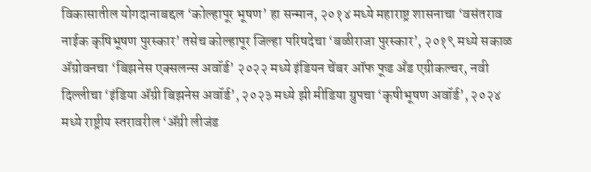विकासातील योगदानाबद्दल ‘कोल्हापूर भूषण’ हा सन्मान, २०१४ मध्ये महाराष्ट्र शासनाचा ‘वसंतराव नाईक कृषिभूषण पुरस्कार’ तसेच कोल्हापूर जिल्हा परिषदेचा ‘बळीराजा पुरस्कार’, २०१९ मध्ये सकाळ ॲग्रोवनचा ‘बिझनेस एक्सलन्स अवॉर्ड’ २०२२ मध्ये इंडियन चेंबर ऑफ फूड अँड एग्रीकल्चर, नवी दिल्लीचा ‘इंडिया ॲग्री बिझनेस अवॉर्ड’, २०२३ मध्ये झी मीडिया ग्रुपचा ‘कृषीभूषण अवॉर्ड’, २०२४ मध्ये राष्ट्रीय स्तरावरील ‘ॲग्री लीजंड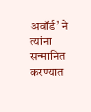अवॉर्ड’ ने त्यांना सन्मानित करण्यात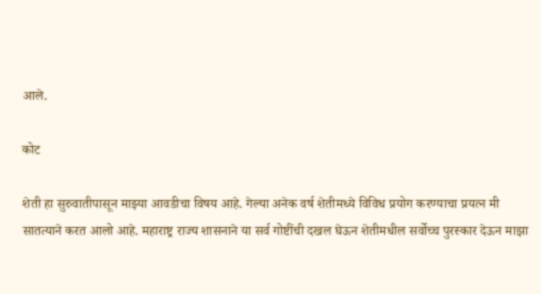आले.

कोट

शेती हा सुरुवातीपासून माझ्या आवडीचा विषय आहे. गेल्या अनेक वर्ष शेतीमध्ये विविध प्रयोग करण्याचा प्रयत्न मी सातत्याने करत आलो आहे. महाराष्ट्र राज्य शासनाने या सर्व गोष्टींची दखल घेऊन शेतीमधील सर्वोच्च पुरस्कार देऊन माझा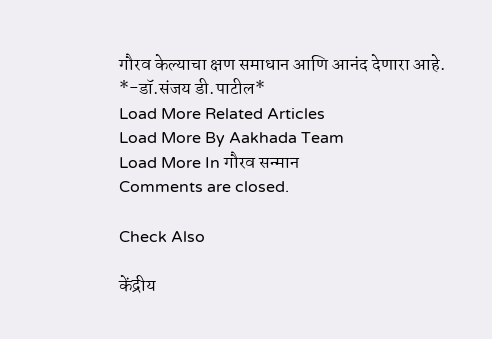गौरव केल्याचा क्षण समाधान आणि आनंद देणारा आहे.
*-डॉ.संजय डी.पाटील*
Load More Related Articles
Load More By Aakhada Team
Load More In गौरव सन्मान
Comments are closed.

Check Also

केंद्रीय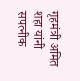गृहमंत्री अमित शहा यांनी सपत्नीक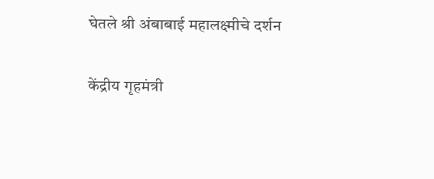घेतले श्री अंबाबाई महालक्ष्मीचे दर्शन

केंद्रीय गृहमंत्री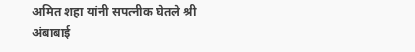अमित शहा यांनी सपत्नीक घेतले श्री अंबाबाई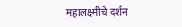महालक्ष्मीचे दर्शन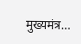मुख्यमंत्र…